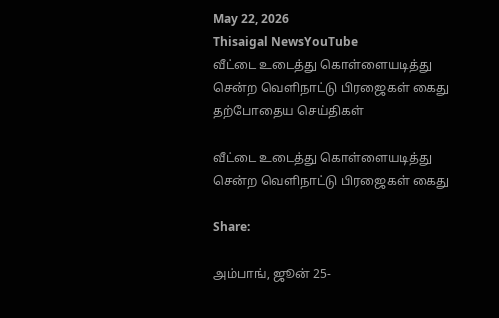May 22, 2026
Thisaigal NewsYouTube
வீட்டை உடைத்து கொள்ளையடித்து சென்ற வெளிநாட்டு பிரஜைகள் கைது
தற்போதைய செய்திகள்

வீட்டை உடைத்து கொள்ளையடித்து சென்ற வெளிநாட்டு பிரஜைகள் கைது

Share:

அம்பாங், ஜூன் 25-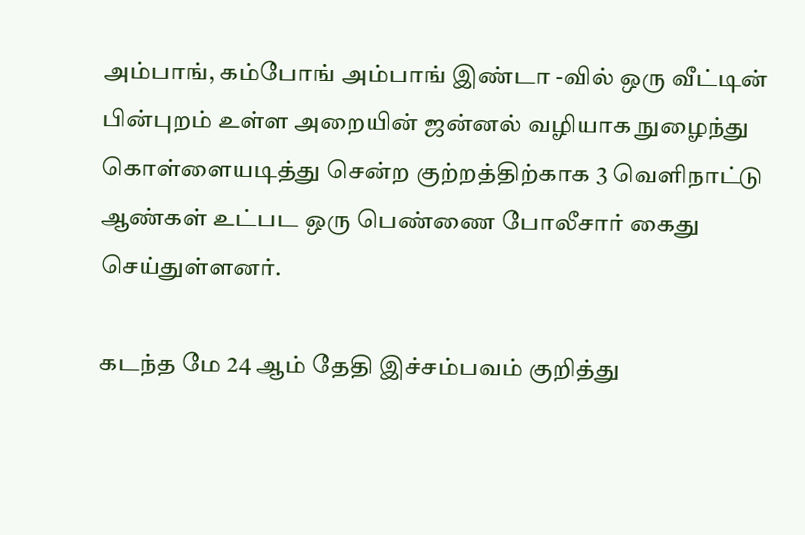அம்பாங், கம்போங் அம்பாங் இண்டா -வில் ஒரு வீட்டின் பின்புறம் உள்ள அறையின் ஜன்னல் வழியாக நுழைந்து கொள்ளையடித்து சென்ற குற்றத்திற்காக 3 வெளிநாட்டு ஆண்கள் உட்பட ஒரு பெண்ணை போலீசார் கைது செய்துள்ளனர்.

கடந்த மே 24 ஆம் தேதி இச்சம்பவம் குறித்து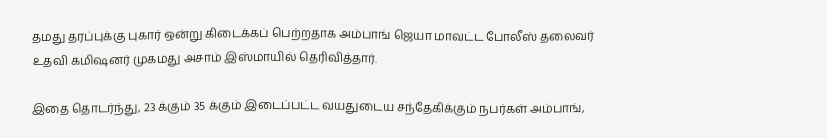தமது தரப்புக்கு புகார் ஒன்று கிடைக்கப் பெற்றதாக அம்பாங் ஜெயா மாவட்ட போலீஸ் தலைவர் உதவி கமிஷனர் முகமது அசாம் இஸ்மாயில் தெரிவித்தார்.

இதை தொடர்ந்து, 23 க்கும் 35 க்கும் இடைப்பட்ட வயதுடைய சந்தேகிக்கும் நபர்கள் அம்பாங்,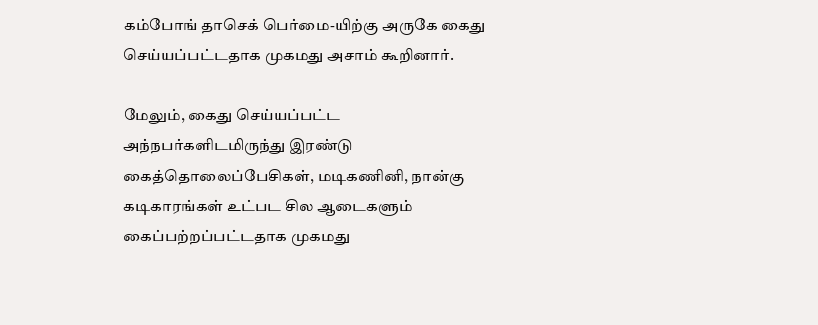கம்போங் தாசெக் பெர்மை-யிற்கு அருகே கைது செய்யப்பட்டதாக முகமது அசாம் கூறினார்.

மேலும், கைது செய்யப்பட்ட அந்நபர்களிடமிருந்து இரண்டு கைத்தொலைப்பேசிகள், மடிகணினி, நான்கு கடிகாரங்கள் உட்பட சில ஆடைகளும் கைப்பற்றப்பட்டதாக முகமது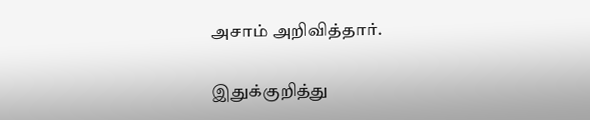அசாம் அறிவித்தார்.

இதுக்குறித்து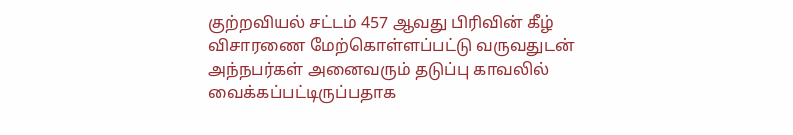குற்றவியல் சட்டம் 457 ஆவது பிரிவின் கீழ் விசாரணை மேற்கொள்ளப்பட்டு வருவதுடன் அந்நபர்கள் அனைவரும் தடுப்பு காவலில் வைக்கப்பட்டிருப்பதாக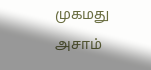முகமது அசாம்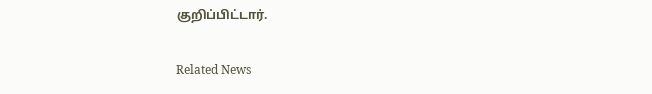குறிப்பிட்டார்.

Related News